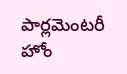పార్లమెంటరీ హోం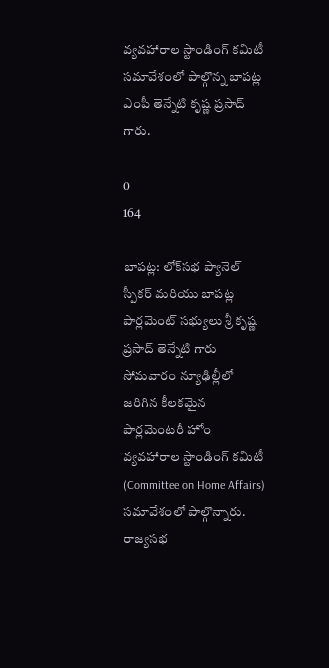వ్యవహారాల స్టాండింగ్ కమిటీ సమావేశంలో పాల్గొన్న బాపట్ల ఎంపీ తెన్నేటి కృష్ణ ప్రసాద్ గారు.

0
164

బాపట్ల: లోక్‌సభ ప్యానెల్ స్పీకర్ మరియు బాపట్ల పార్లమెంట్ సభ్యులు శ్రీ కృష్ణ ప్రసాద్ తెన్నేటి గారు సోమవారం న్యూఢిల్లీలో జరిగిన కీలకమైన పార్లమెంటరీ హోం వ్యవహారాల స్టాండింగ్ కమిటీ (Committee on Home Affairs) సమావేశంలో పాల్గొన్నారు. రాజ్యసభ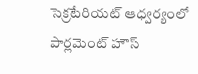సెక్రటేరియట్ ఆధ్వర్యంలో పార్లమెంట్ హౌస్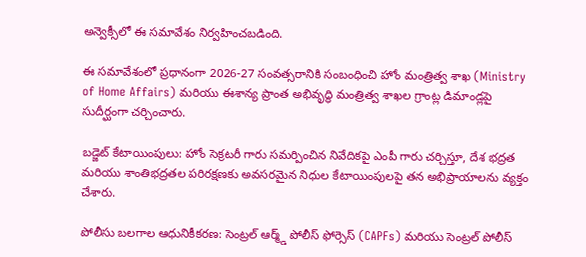అన్వెక్సీలో ఈ సమావేశం నిర్వహించబడింది.

ఈ సమావేశంలో ప్రధానంగా 2026-27 సంవత్సరానికి సంబంధించి హోం మంత్రిత్వ శాఖ (Ministry of Home Affairs) మరియు ఈశాన్య ప్రాంత అభివృద్ధి మంత్రిత్వ శాఖల గ్రాంట్ల డిమాండ్లపై సుదీర్ఘంగా చర్చించారు.

బడ్జెట్ కేటాయింపులు: హోం సెక్రటరీ గారు సమర్పించిన నివేదికపై ఎంపీ గారు చర్చిస్తూ, దేశ భద్రత మరియు శాంతిభద్రతల పరిరక్షణకు అవసరమైన నిధుల కేటాయింపులపై తన అభిప్రాయాలను వ్యక్తం చేశారు.

పోలీసు బలగాల ఆధునికీకరణ: సెంట్రల్ ఆర్మ్డ్ పోలీస్ ఫోర్సెస్ (CAPFs) మరియు సెంట్రల్ పోలీస్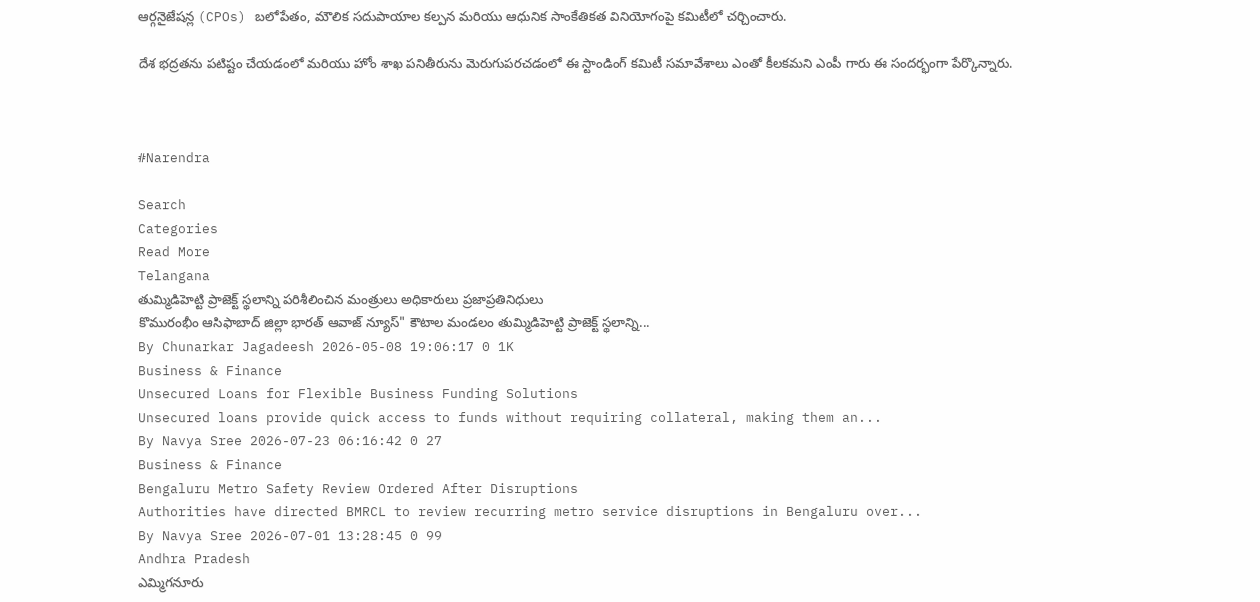ఆర్గనైజేషన్ల (CPOs) బలోపేతం, మౌలిక సదుపాయాల కల్పన మరియు ఆధునిక సాంకేతికత వినియోగంపై కమిటీలో చర్చించారు.

దేశ భద్రతను పటిష్టం చేయడంలో మరియు హోం శాఖ పనితీరును మెరుగుపరచడంలో ఈ స్టాండింగ్ కమిటీ సమావేశాలు ఎంతో కీలకమని ఎంపీ గారు ఈ సందర్భంగా పేర్కొన్నారు.



#Narendra

Search
Categories
Read More
Telangana
తుమ్మిడిహెట్టి ప్రాజెక్ట్ స్థలాన్ని పరిశీలించిన మంత్రులు అధికారులు ప్రజాప్రతినిధులు
కొమురంభీం ఆసిఫాబాద్ జిల్లా భారత్ ఆవాజ్ న్యూస్" కౌటాల మండలం తుమ్మిడిహెట్టి ప్రాజెక్ట్ స్థలాన్ని...
By Chunarkar Jagadeesh 2026-05-08 19:06:17 0 1K
Business & Finance
Unsecured Loans for Flexible Business Funding Solutions
Unsecured loans provide quick access to funds without requiring collateral, making them an...
By Navya Sree 2026-07-23 06:16:42 0 27
Business & Finance
Bengaluru Metro Safety Review Ordered After Disruptions
Authorities have directed BMRCL to review recurring metro service disruptions in Bengaluru over...
By Navya Sree 2026-07-01 13:28:45 0 99
Andhra Pradesh
ఎమ్మిగనూరు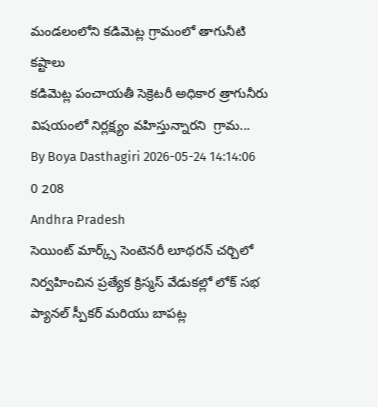మండలంలోని కడిమెట్ల గ్రామంలో తాగునీటి కష్టాలు
కడిమెట్ల పంచాయతీ సెక్రెటరీ అధికార త్రాగునీరు విషయంలో నిర్లక్ష్యం వహిస్తున్నారని  గ్రామ...
By Boya Dasthagiri 2026-05-24 14:14:06 0 208
Andhra Pradesh
సెయింట్ మార్క్స్ సెంటెనరీ లూథరన్ చర్చిలో  నిర్వహించిన ప్రత్యేక క్రిస్మస్ వేడుకల్లో లోక్ సభ ప్యానల్ స్పీకర్ మరియు బాపట్ల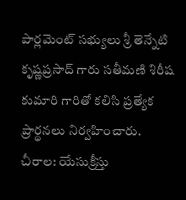పార్లమెంట్ సభ్యులు శ్రీ తెన్నేటి కృష్ణప్రసాద్ గారు సతీమణి శిరీష కుమారి గారితో కలిసి ప్రత్యేక ప్రార్థనలు నిర్వహించారు.
చీరాల: యేసుక్రీస్తు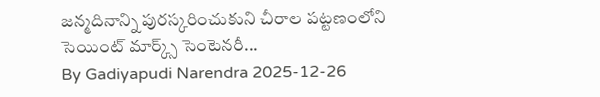జన్మదినాన్ని పురస్కరించుకుని చీరాల పట్టణంలోని  సెయింట్ మార్క్స్ సెంటెనరీ...
By Gadiyapudi Narendra 2025-12-26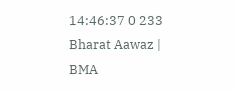14:46:37 0 233
Bharat Aawaz | BMA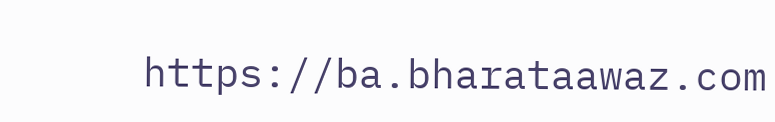https://ba.bharataawaz.com